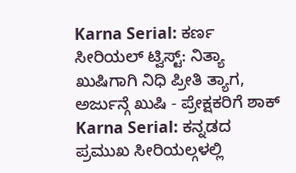Karna Serial: ಕರ್ಣ ಸೀರಿಯಲ್ ಟ್ವಿಸ್ಟ್: ನಿತ್ಯಾ ಖುಷಿಗಾಗಿ ನಿಧಿ ಪ್ರೀತಿ ತ್ಯಾಗ, ಅರ್ಜುನ್ಗೆ ಖುಷಿ - ಪ್ರೇಕ್ಷಕರಿಗೆ ಶಾಕ್
Karna Serial: ಕನ್ನಡದ ಪ್ರಮುಖ ಸೀರಿಯಲ್ಗಳಲ್ಲಿ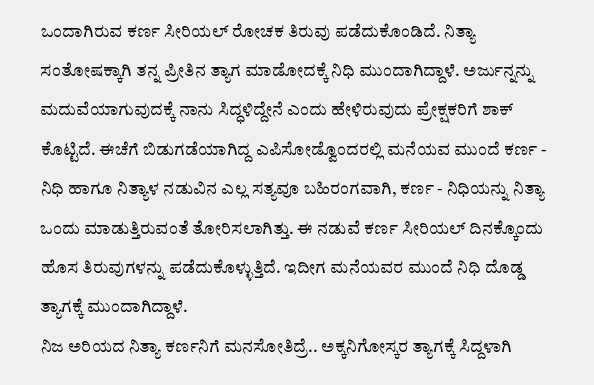ಒಂದಾಗಿರುವ ಕರ್ಣ ಸೀರಿಯಲ್ ರೋಚಕ ತಿರುವು ಪಡೆದುಕೊಂಡಿದೆ. ನಿತ್ಯಾ ಸಂತೋಷಕ್ಕಾಗಿ ತನ್ನ ಪ್ರೀತಿನ ತ್ಯಾಗ ಮಾಡೋದಕ್ಕೆ ನಿಧಿ ಮುಂದಾಗಿದ್ದಾಳೆ. ಅರ್ಜುನ್ನನ್ನು ಮದುವೆಯಾಗುವುದಕ್ಕೆ ನಾನು ಸಿದ್ಧಳಿದ್ದೇನೆ ಎಂದು ಹೇಳಿರುವುದು ಪ್ರೇಕ್ಷಕರಿಗೆ ಶಾಕ್ ಕೊಟ್ಟಿದೆ. ಈಚೆಗೆ ಬಿಡುಗಡೆಯಾಗಿದ್ದ ಎಪಿಸೋಡ್ವೊಂದರಲ್ಲಿ ಮನೆಯವ ಮುಂದೆ ಕರ್ಣ - ನಿಧಿ ಹಾಗೂ ನಿತ್ಯಾಳ ನಡುವಿನ ಎಲ್ಲ ಸತ್ಯವೂ ಬಹಿರಂಗವಾಗಿ, ಕರ್ಣ - ನಿಧಿಯನ್ನು ನಿತ್ಯಾ ಒಂದು ಮಾಡುತ್ತಿರುವಂತೆ ತೋರಿಸಲಾಗಿತ್ತು. ಈ ನಡುವೆ ಕರ್ಣ ಸೀರಿಯಲ್ ದಿನಕ್ಕೊಂದು ಹೊಸ ತಿರುವುಗಳನ್ನು ಪಡೆದುಕೊಳ್ಳುತ್ತಿದೆ. ಇದೀಗ ಮನೆಯವರ ಮುಂದೆ ನಿಧಿ ದೊಡ್ಡ ತ್ಯಾಗಕ್ಕೆ ಮುಂದಾಗಿದ್ದಾಳೆ.
ನಿಜ ಅರಿಯದ ನಿತ್ಯಾ ಕರ್ಣನಿಗೆ ಮನಸೋತಿದ್ರೆ.. ಅಕ್ಕನಿಗೋಸ್ಕರ ತ್ಯಾಗಕ್ಕೆ ಸಿದ್ದಳಾಗಿ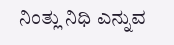ನಿಂತ್ಲು ನಿಧಿ ಎನ್ನುವ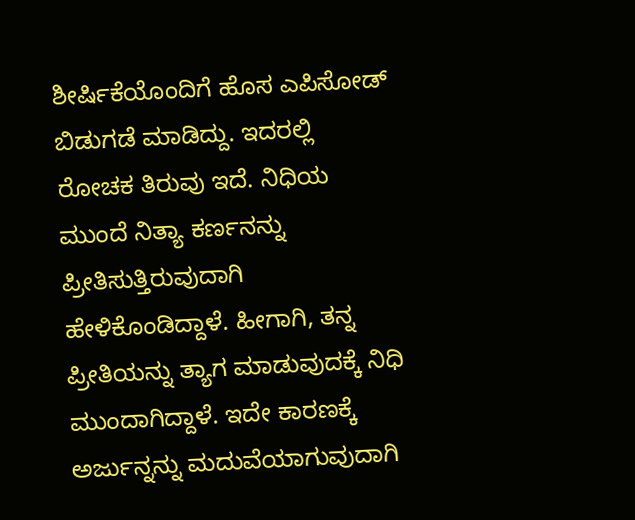ಶೀರ್ಷಿಕೆಯೊಂದಿಗೆ ಹೊಸ ಎಪಿಸೋಡ್ ಬಿಡುಗಡೆ ಮಾಡಿದ್ದು. ಇದರಲ್ಲಿ ರೋಚಕ ತಿರುವು ಇದೆ. ನಿಧಿಯ ಮುಂದೆ ನಿತ್ಯಾ ಕರ್ಣನನ್ನು ಪ್ರೀತಿಸುತ್ತಿರುವುದಾಗಿ ಹೇಳಿಕೊಂಡಿದ್ದಾಳೆ. ಹೀಗಾಗಿ, ತನ್ನ ಪ್ರೀತಿಯನ್ನು ತ್ಯಾಗ ಮಾಡುವುದಕ್ಕೆ ನಿಧಿ ಮುಂದಾಗಿದ್ದಾಳೆ. ಇದೇ ಕಾರಣಕ್ಕೆ ಅರ್ಜುನ್ನನ್ನು ಮದುವೆಯಾಗುವುದಾಗಿ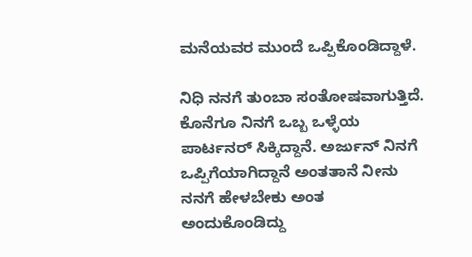ಮನೆಯವರ ಮುಂದೆ ಒಪ್ಪಿಕೊಂಡಿದ್ದಾಳೆ.

ನಿಧಿ ನನಗೆ ತುಂಬಾ ಸಂತೋಷವಾಗುತ್ತಿದೆ. ಕೊನೆಗೂ ನಿನಗೆ ಒಬ್ಬ ಒಳ್ಳೆಯ ಪಾರ್ಟನರ್ ಸಿಕ್ಕಿದ್ದಾನೆ. ಅರ್ಜುನ್ ನಿನಗೆ ಒಪ್ಪಿಗೆಯಾಗಿದ್ದಾನೆ ಅಂತತಾನೆ ನೀನು ನನಗೆ ಹೇಳಬೇಕು ಅಂತ ಅಂದುಕೊಂಡಿದ್ದು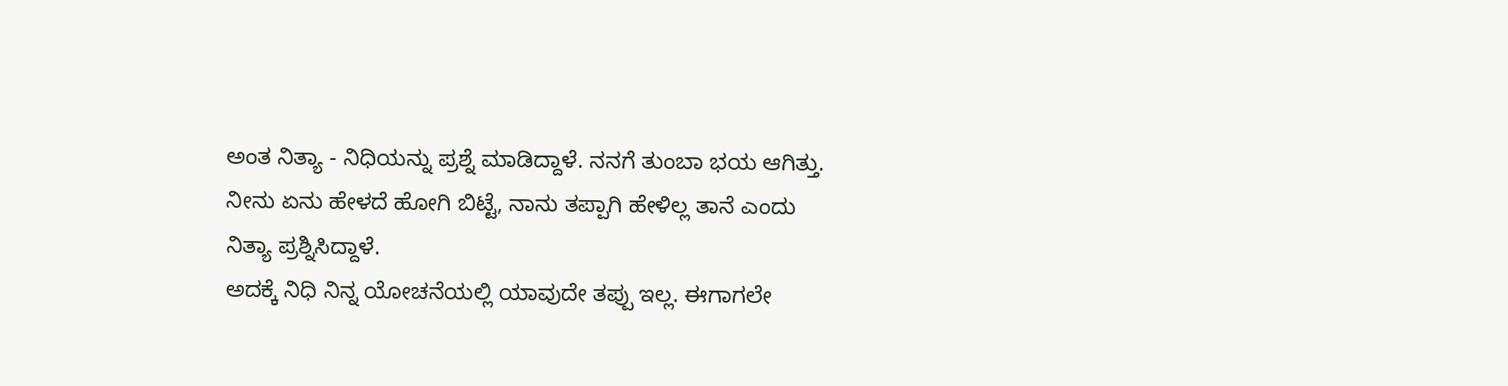ಅಂತ ನಿತ್ಯಾ - ನಿಧಿಯನ್ನು ಪ್ರಶ್ನೆ ಮಾಡಿದ್ದಾಳೆ. ನನಗೆ ತುಂಬಾ ಭಯ ಆಗಿತ್ತು. ನೀನು ಏನು ಹೇಳದೆ ಹೋಗಿ ಬಿಟ್ಟೆ, ನಾನು ತಪ್ಪಾಗಿ ಹೇಳಿಲ್ಲ ತಾನೆ ಎಂದು ನಿತ್ಯಾ ಪ್ರಶ್ನಿಸಿದ್ದಾಳೆ.
ಅದಕ್ಕೆ ನಿಧಿ ನಿನ್ನ ಯೋಚನೆಯಲ್ಲಿ ಯಾವುದೇ ತಪ್ಪು ಇಲ್ಲ. ಈಗಾಗಲೇ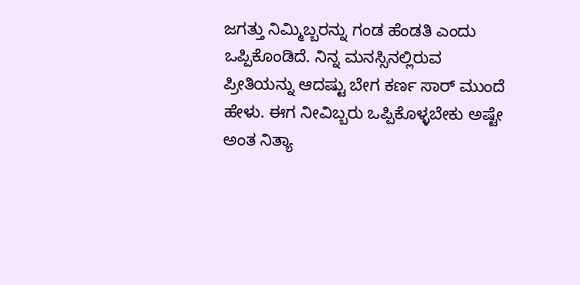ಜಗತ್ತು ನಿಮ್ಮಿಬ್ಬರನ್ನು ಗಂಡ ಹೆಂಡತಿ ಎಂದು ಒಪ್ಪಿಕೊಂಡಿದೆ. ನಿನ್ನ ಮನಸ್ಸಿನಲ್ಲಿರುವ ಪ್ರೀತಿಯನ್ನು ಆದಷ್ಟು ಬೇಗ ಕರ್ಣ ಸಾರ್ ಮುಂದೆ ಹೇಳು. ಈಗ ನೀವಿಬ್ಬರು ಒಪ್ಪಿಕೊಳ್ಳಬೇಕು ಅಷ್ಟೇ ಅಂತ ನಿತ್ಯಾ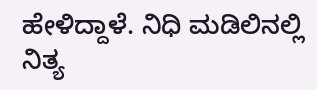ಹೇಳಿದ್ದಾಳೆ. ನಿಧಿ ಮಡಿಲಿನಲ್ಲಿ ನಿತ್ಯ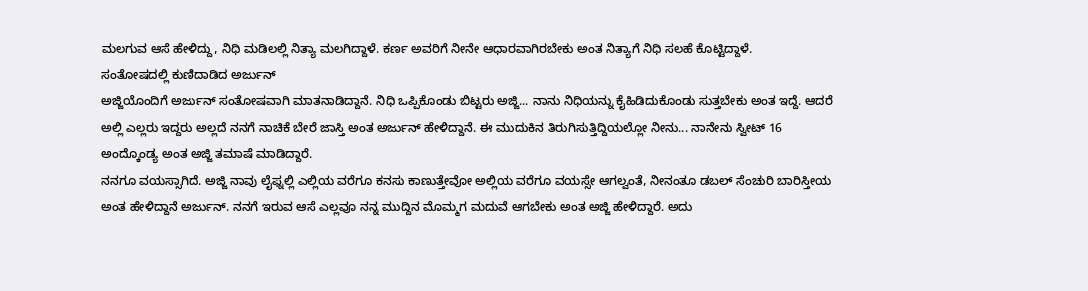ಮಲಗುವ ಆಸೆ ಹೇಳಿದ್ದು, ನಿಧಿ ಮಡಿಲಲ್ಲಿ ನಿತ್ಯಾ ಮಲಗಿದ್ದಾಳೆ. ಕರ್ಣ ಅವರಿಗೆ ನೀನೇ ಆಧಾರವಾಗಿರಬೇಕು ಅಂತ ನಿತ್ಯಾಗೆ ನಿಧಿ ಸಲಹೆ ಕೊಟ್ಟಿದ್ದಾಳೆ.
ಸಂತೋಷದಲ್ಲಿ ಕುಣಿದಾಡಿದ ಅರ್ಜುನ್
ಅಜ್ಜಿಯೊಂದಿಗೆ ಅರ್ಜುನ್ ಸಂತೋಷವಾಗಿ ಮಾತನಾಡಿದ್ದಾನೆ. ನಿಧಿ ಒಪ್ಪಿಕೊಂಡು ಬಿಟ್ಟರು ಅಜ್ಜಿ... ನಾನು ನಿಧಿಯನ್ನು ಕೈಹಿಡಿದುಕೊಂಡು ಸುತ್ತಬೇಕು ಅಂತ ಇದ್ದೆ. ಆದರೆ ಅಲ್ಲಿ ಎಲ್ಲರು ಇದ್ದರು ಅಲ್ಲದೆ ನನಗೆ ನಾಚಿಕೆ ಬೇರೆ ಜಾಸ್ತಿ ಅಂತ ಅರ್ಜುನ್ ಹೇಳಿದ್ದಾನೆ. ಈ ಮುದುಕಿನ ತಿರುಗಿಸುತ್ತಿದ್ದಿಯಲ್ಲೋ ನೀನು... ನಾನೇನು ಸ್ವೀಟ್ 16 ಅಂದ್ಕೊಂಡ್ಯ ಅಂತ ಅಜ್ಜಿ ತಮಾಷೆ ಮಾಡಿದ್ದಾರೆ.
ನನಗೂ ವಯಸ್ಸಾಗಿದೆ. ಅಜ್ಜಿ ನಾವು ಲೈಫ್ನಲ್ಲಿ ಎಲ್ಲಿಯ ವರೆಗೂ ಕನಸು ಕಾಣುತ್ತೇವೋ ಅಲ್ಲಿಯ ವರೆಗೂ ವಯಸ್ಸೇ ಆಗಲ್ವಂತೆ, ನೀನಂತೂ ಡಬಲ್ ಸೆಂಚುರಿ ಬಾರಿಸ್ತೀಯ ಅಂತ ಹೇಳಿದ್ದಾನೆ ಅರ್ಜುನ್. ನನಗೆ ಇರುವ ಆಸೆ ಎಲ್ಲವೂ ನನ್ನ ಮುದ್ದಿನ ಮೊಮ್ಮಗ ಮದುವೆ ಆಗಬೇಕು ಅಂತ ಅಜ್ಜಿ ಹೇಳಿದ್ದಾರೆ. ಅದು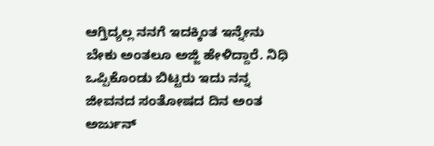ಆಗ್ತಿದ್ಯಲ್ಲ ನನಗೆ ಇದಕ್ಕಿಂತ ಇನ್ನೇನು ಬೇಕು ಅಂತಲೂ ಅಜ್ಜಿ ಹೇಳಿದ್ದಾರೆ. ನಿಧಿ ಒಪ್ಪಿಕೊಂಡು ಬಿಟ್ಟರು ಇದು ನನ್ನ ಜೀವನದ ಸಂತೋಷದ ದಿನ ಅಂತ ಅರ್ಜುನ್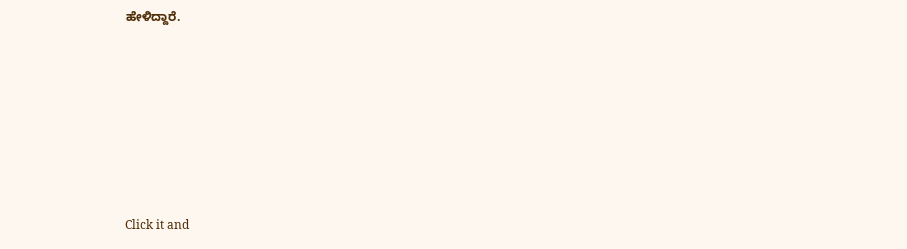ಹೇಳಿದ್ದಾರೆ.












Click it and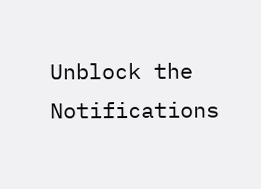Unblock the Notifications